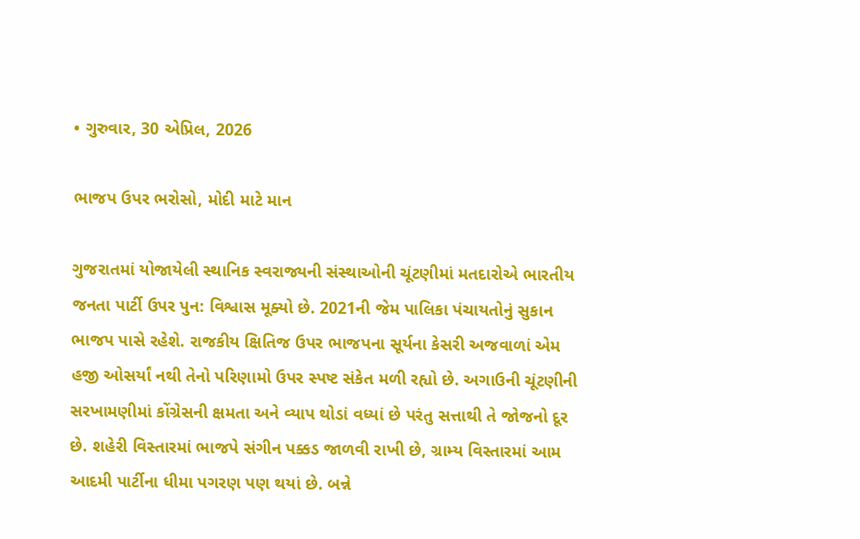• ગુરુવાર, 30 એપ્રિલ, 2026

ભાજપ ઉપર ભરોસો, મોદી માટે માન

ગુજરાતમાં યોજાયેલી સ્થાનિક સ્વરાજ્યની સંસ્થાઓની ચૂંટણીમાં મતદારોએ ભારતીય જનતા પાર્ટી ઉપર પુન: વિશ્વાસ મૂક્યો છે. 2021ની જેમ પાલિકા પંચાયતોનું સુકાન ભાજપ પાસે રહેશે. રાજકીય ક્ષિતિજ ઉપર ભાજપના સૂર્યના કેસરી અજવાળાં એમ હજી ઓસર્યાં નથી તેનો પરિણામો ઉપર સ્પષ્ટ સંકેત મળી રહ્યો છે. અગાઉની ચૂંટણીની સરખામણીમાં કોંગ્રેસની ક્ષમતા અને વ્યાપ થોડાં વધ્યાં છે પરંતુ સત્તાથી તે જોજનો દૂર છે. શહેરી વિસ્તારમાં ભાજપે સંગીન પક્કડ જાળવી રાખી છે, ગ્રામ્ય વિસ્તારમાં આમ આદમી પાર્ટીના ધીમા પગરણ પણ થયાં છે. બન્ને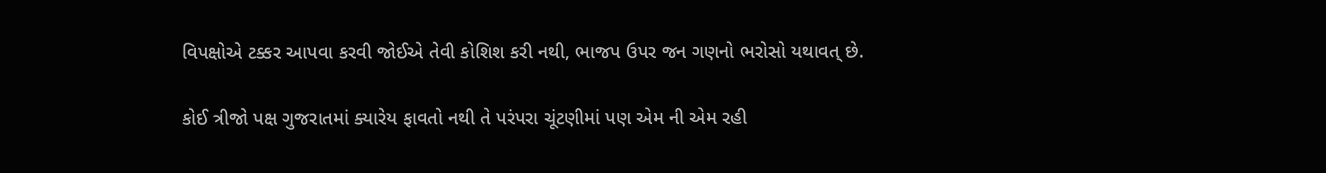વિપક્ષોએ ટક્કર આપવા કરવી જોઈએ તેવી કોશિશ કરી નથી, ભાજપ ઉપર જન ગણનો ભરોસો યથાવત્ છે.

કોઈ ત્રીજો પક્ષ ગુજરાતમાં ક્યારેય ફાવતો નથી તે પરંપરા ચૂંટણીમાં પણ એમ ની એમ રહી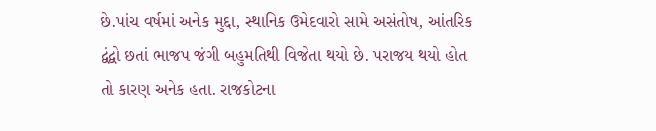છે.પાંચ વર્ષમાં અનેક મુદ્દા, સ્થાનિક ઉમેદવારો સામે અસંતોષ, આંતરિક દ્વંદ્વો છતાં ભાજપ જંગી બહુમતિથી વિજેતા થયો છે. પરાજય થયો હોત તો કારણ અનેક હતા. રાજકોટના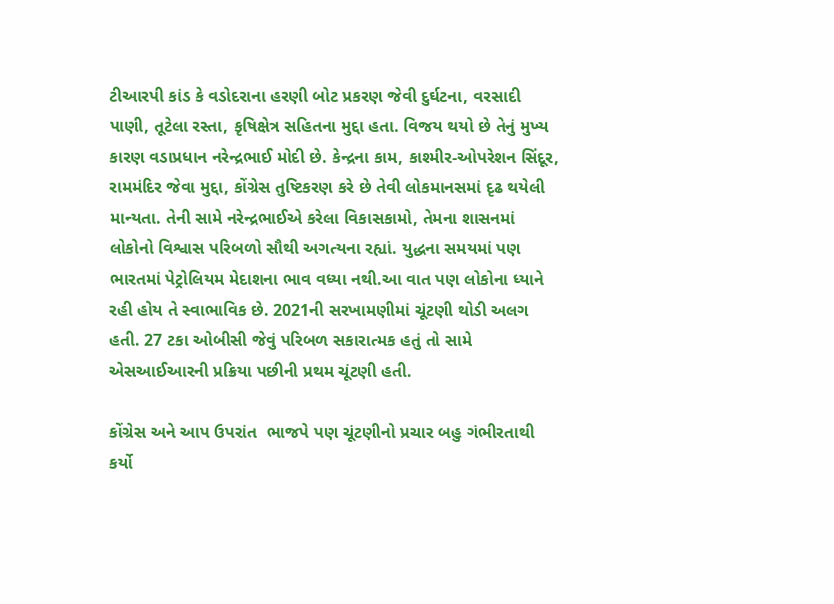ટીઆરપી કાંડ કે વડોદરાના હરણી બોટ પ્રકરણ જેવી દુર્ઘટના, વરસાદી પાણી, તૂટેલા રસ્તા, કૃષિક્ષેત્ર સહિતના મુદ્દા હતા. વિજય થયો છે તેનું મુખ્ય કારણ વડાપ્રધાન નરેન્દ્રભાઈ મોદી છે. કેન્દ્રના કામ, કાશ્મીર-ઓપરેશન સિંદૂર, રામમંદિર જેવા મુદ્દા, કોંગ્રેસ તુષ્ટિકરણ કરે છે તેવી લોકમાનસમાં દૃઢ થયેલી માન્યતા. તેની સામે નરેન્દ્રભાઈએ કરેલા વિકાસકામો, તેમના શાસનમાં લોકોનો વિશ્વાસ પરિબળો સૌથી અગત્યના રહ્યાં. યુદ્ધના સમયમાં પણ ભારતમાં પેટ્રોલિયમ મેદાશના ભાવ વધ્યા નથી.આ વાત પણ લોકોના ધ્યાને રહી હોય તે સ્વાભાવિક છે. 2021ની સરખામણીમાં ચૂંટણી થોડી અલગ હતી. 27 ટકા ઓબીસી જેવું પરિબળ સકારાત્મક હતું તો સામે એસઆઈઆરની પ્રક્રિયા પછીની પ્રથમ ચૂંટણી હતી.

કોંગ્રેસ અને આપ ઉપરાંત  ભાજપે પણ ચૂંટણીનો પ્રચાર બહુ ગંભીરતાથી કર્યો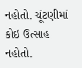નહોતો. ચૂંટણીમાં કોઇ ઉત્સાહ નહોતો.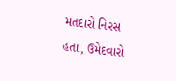મતદારો નિરસ હતા, ઉમેદવારો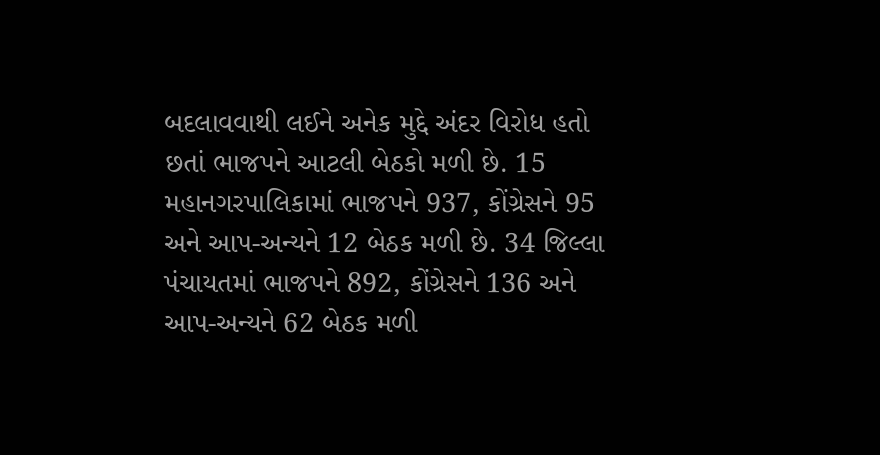બદલાવવાથી લઈને અનેક મુદ્દે અંદર વિરોધ હતો છતાં ભાજપને આટલી બેઠકો મળી છે. 15 મહાનગરપાલિકામાં ભાજપને 937, કોંગ્રેસને 95 અને આપ-અન્યને 12 બેઠક મળી છે. 34 જિલ્લા પંચાયતમાં ભાજપને 892, કોંગ્રેસને 136 અને આપ-અન્યને 62 બેઠક મળી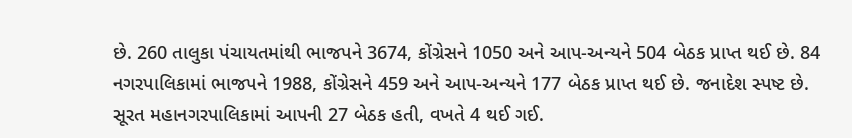છે. 260 તાલુકા પંચાયતમાંથી ભાજપને 3674, કોંગ્રેસને 1050 અને આપ-અન્યને 504 બેઠક પ્રાપ્ત થઈ છે. 84 નગરપાલિકામાં ભાજપને 1988, કોંગ્રેસને 459 અને આપ-અન્યને 177 બેઠક પ્રાપ્ત થઈ છે. જનાદેશ સ્પષ્ટ છે. સૂરત મહાનગરપાલિકામાં આપની 27 બેઠક હતી, વખતે 4 થઈ ગઈ.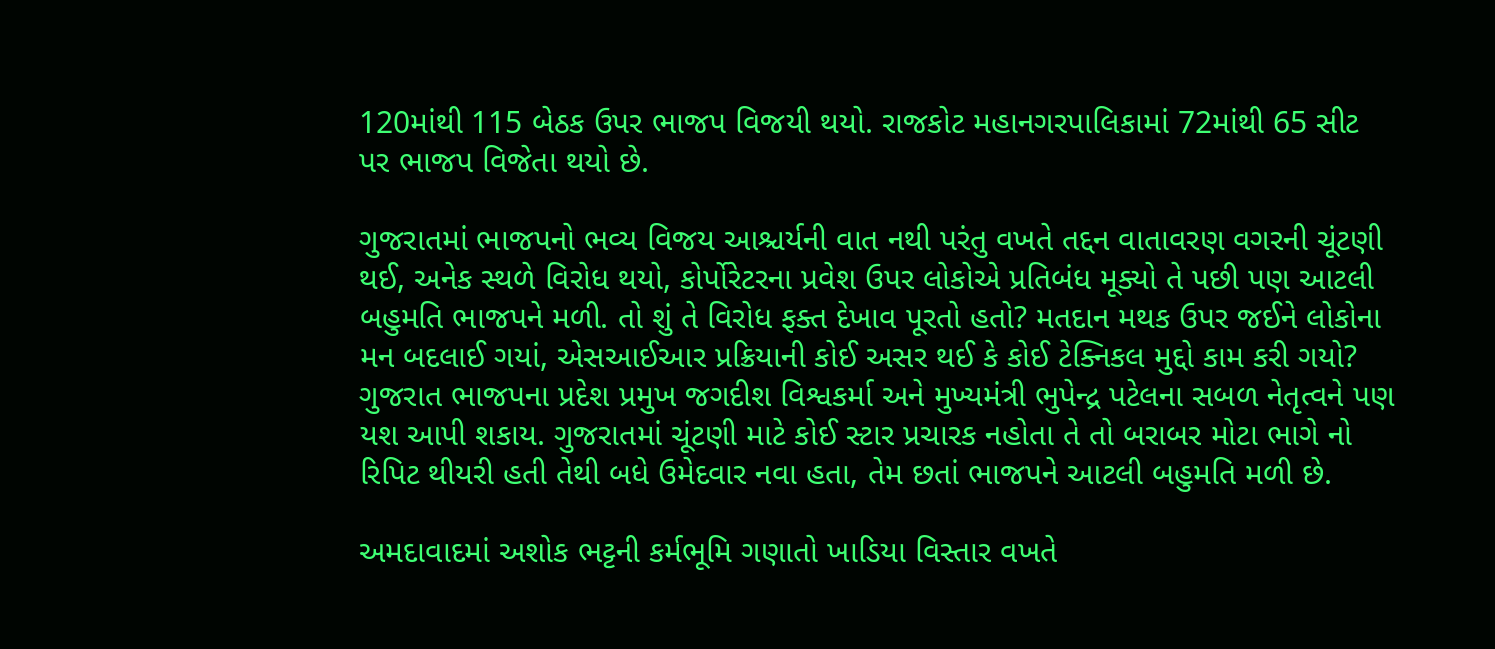120માંથી 115 બેઠક ઉપર ભાજપ વિજયી થયો. રાજકોટ મહાનગરપાલિકામાં 72માંથી 65 સીટ પર ભાજપ વિજેતા થયો છે.

ગુજરાતમાં ભાજપનો ભવ્ય વિજય આશ્ચર્યની વાત નથી પરંતુ વખતે તદ્દન વાતાવરણ વગરની ચૂંટણી થઈ, અનેક સ્થળે વિરોધ થયો, કોર્પોરેટરના પ્રવેશ ઉપર લોકોએ પ્રતિબંધ મૂક્યો તે પછી પણ આટલી બહુમતિ ભાજપને મળી. તો શું તે વિરોધ ફક્ત દેખાવ પૂરતો હતો? મતદાન મથક ઉપર જઈને લોકોના મન બદલાઈ ગયાં, એસઆઈઆર પ્રક્રિયાની કોઈ અસર થઈ કે કોઈ ટેક્નિકલ મુદ્દો કામ કરી ગયો? ગુજરાત ભાજપના પ્રદેશ પ્રમુખ જગદીશ વિશ્વકર્મા અને મુખ્યમંત્રી ભુપેન્દ્ર પટેલના સબળ નેતૃત્વને પણ યશ આપી શકાય. ગુજરાતમાં ચૂંટણી માટે કોઈ સ્ટાર પ્રચારક નહોતા તે તો બરાબર મોટા ભાગે નો રિપિટ થીયરી હતી તેથી બધે ઉમેદવાર નવા હતા, તેમ છતાં ભાજપને આટલી બહુમતિ મળી છે.

અમદાવાદમાં અશોક ભટ્ટની કર્મભૂમિ ગણાતો ખાડિયા વિસ્તાર વખતે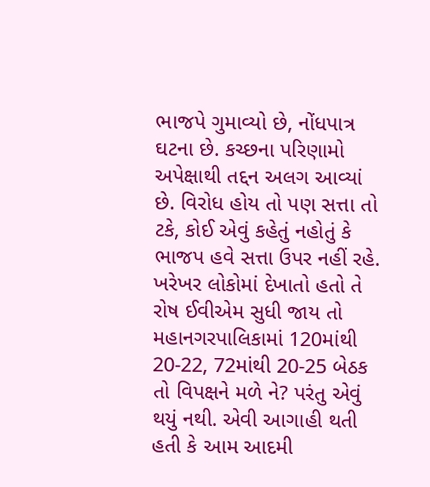ભાજપે ગુમાવ્યો છે, નોંધપાત્ર ઘટના છે. કચ્છના પરિણામો અપેક્ષાથી તદ્દન અલગ આવ્યાં છે. વિરોધ હોય તો પણ સત્તા તો ટકે, કોઈ એવું કહેતું નહોતું કે ભાજપ હવે સત્તા ઉપર નહીં રહે. ખરેખર લોકોમાં દેખાતો હતો તે રોષ ઈવીએમ સુધી જાય તો મહાનગરપાલિકામાં 120માંથી 20-22, 72માંથી 20-25 બેઠક તો વિપક્ષને મળે ને? પરંતુ એવું થયું નથી. એવી આગાહી થતી હતી કે આમ આદમી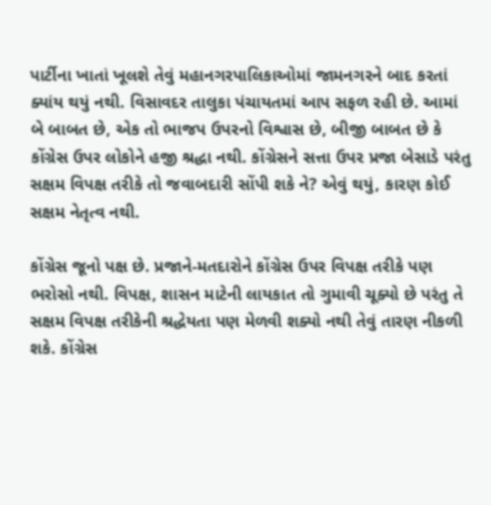પાર્ટીના ખાતાં ખૂલશે તેવું મહાનગરપાલિકાઓમાં જામનગરને બાદ કરતાં ક્યાંય થયું નથી. વિસાવદર તાલુકા પંચાયતમાં આપ સફળ રહી છે. આમાં બે બાબત છે, એક તો ભાજપ ઉપરનો વિશ્વાસ છે, બીજી બાબત છે કે કોંગ્રેસ ઉપર લોકોને હજી શ્રદ્ધા નથી. કોંગ્રેસને સત્તા ઉપર પ્રજા બેસાડે પરંતુ સક્ષમ વિપક્ષ તરીકે તો જવાબદારી સોંપી શકે ને? એવું થયું, કારણ કોઈ સક્ષમ નેતૃત્વ નથી.

કોંગ્રેસ જૂનો પક્ષ છે. પ્રજાને-મતદારોને કોંગ્રેસ ઉપર વિપક્ષ તરીકે પણ ભરોસો નથી. વિપક્ષ, શાસન માટેની લાયકાત તો ગુમાવી ચૂક્યો છે પરંતુ તે સક્ષમ વિપક્ષ તરીકેની શ્રદ્ધેયતા પણ મેળવી શક્યો નથી તેવું તારણ નીકળી શકે. કોંગ્રેસ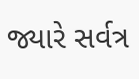જ્યારે સર્વત્ર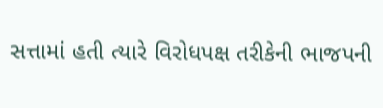સત્તામાં હતી ત્યારે વિરોધપક્ષ તરીકેની ભાજપની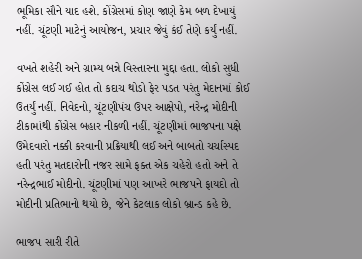ભૂમિકા સૌને યાદ હશે. કોંગ્રેસમાં કોણ જાણે કેમ બળ દેખાયું નહીં. ચૂંટણી માટેનું આયોજન, પ્રચાર જેવું કંઈ તેણે કર્યું નહીં.

વખતે શહેરી અને ગ્રામ્ય બન્ને વિસ્તારના મુદ્દા હતા. લોકો સુધી કોંગ્રેસ લઈ ગઈ હોત તો કદાચ થોડો ફેર પડત પરંતુ મેદાનમાં કોઈ ઉતર્યું નહીં. નિવેદનો, ચૂંટણીપંચ ઉપર આક્ષેપો, નરેન્દ્ર મોદીની ટીકામાંથી કોંગ્રેસ બહાર નીકળી નહીં. ચૂંટણીમાં ભાજપના પક્ષે ઉમેદવારો નક્કી કરવાની પ્રક્રિયાથી લઈ અને બાબતો ચર્ચાસ્પદ હતી પરંતુ મતદારોની નજર સામે ફક્ત એક ચહેરો હતો અને તે નરેન્દ્રભાઈ મોદીનો. ચૂંટણીમાં પણ આખરે ભાજપને ફાયદો તો મોદીની પ્રતિભાનો થયો છે, જેને કેટલાક લોકો બ્રાન્ડ કહે છે.

ભાજપ સારી રીતે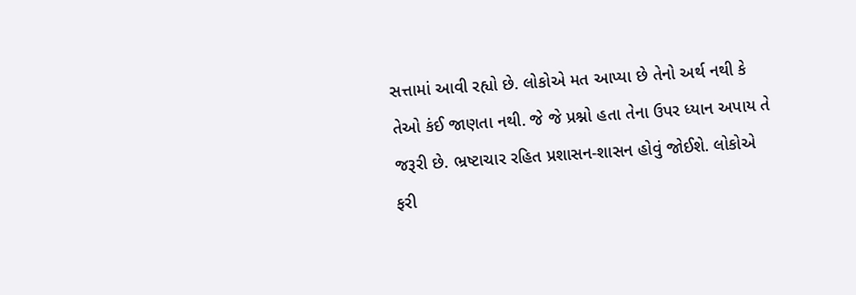સત્તામાં આવી રહ્યો છે. લોકોએ મત આપ્યા છે તેનો અર્થ નથી કે તેઓ કંઈ જાણતા નથી. જે જે પ્રશ્નો હતા તેના ઉપર ધ્યાન અપાય તે જરૂરી છે. ભ્રષ્ટાચાર રહિત પ્રશાસન-શાસન હોવું જોઈશે. લોકોએ ફરી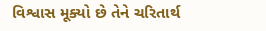વિશ્વાસ મૂક્યો છે તેને ચરિતાર્થ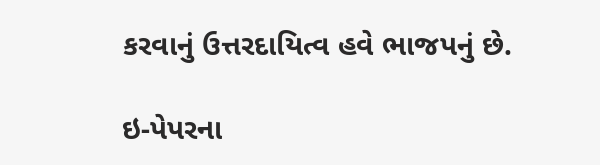કરવાનું ઉત્તરદાયિત્વ હવે ભાજપનું છે.

ઇ-પેપરના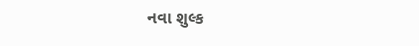નવા શુલ્ક